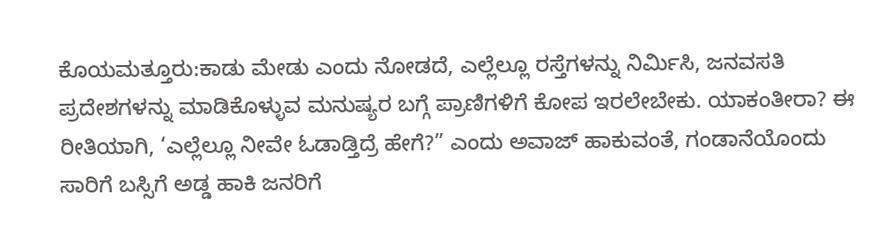ಕೊಯಮತ್ತೂರು:ಕಾಡು ಮೇಡು ಎಂದು ನೋಡದೆ, ಎಲ್ಲೆಲ್ಲೂ ರಸ್ತೆಗಳನ್ನು ನಿರ್ಮಿಸಿ, ಜನವಸತಿ ಪ್ರದೇಶಗಳನ್ನು ಮಾಡಿಕೊಳ್ಳುವ ಮನುಷ್ಯರ ಬಗ್ಗೆ ಪ್ರಾಣಿಗಳಿಗೆ ಕೋಪ ಇರಲೇಬೇಕು. ಯಾಕಂತೀರಾ? ಈ ರೀತಿಯಾಗಿ, ‘ಎಲ್ಲೆಲ್ಲೂ ನೀವೇ ಓಡಾಡ್ತಿದ್ರೆ ಹೇಗೆ?” ಎಂದು ಅವಾಜ್ ಹಾಕುವಂತೆ, ಗಂಡಾನೆಯೊಂದು ಸಾರಿಗೆ ಬಸ್ಸಿಗೆ ಅಡ್ಡ ಹಾಕಿ ಜನರಿಗೆ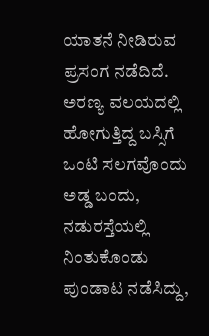ಯಾತನೆ ನೀಡಿರುವ ಪ್ರಸಂಗ ನಡೆದಿದೆ.
ಅರಣ್ಯ ವಲಯದಲ್ಲಿ ಹೋಗುತ್ತಿದ್ದ ಬಸ್ಸಿಗೆ ಒಂಟಿ ಸಲಗವೊಂದು ಅಡ್ಡ ಬಂದು, ನಡುರಸ್ತೆಯಲ್ಲಿ ನಿಂತುಕೊಂಡು ಪುಂಡಾಟ ನಡೆಸಿದ್ದು,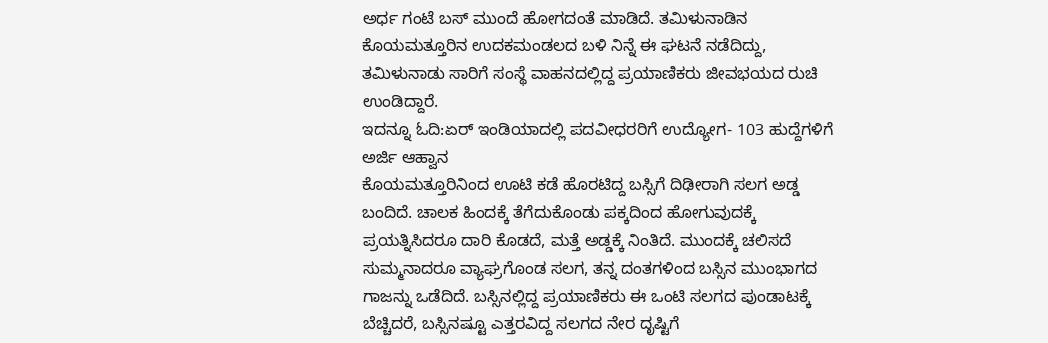ಅರ್ಧ ಗಂಟೆ ಬಸ್ ಮುಂದೆ ಹೋಗದಂತೆ ಮಾಡಿದೆ. ತಮಿಳುನಾಡಿನ ಕೊಯಮತ್ತೂರಿನ ಉದಕಮಂಡಲದ ಬಳಿ ನಿನ್ನೆ ಈ ಘಟನೆ ನಡೆದಿದ್ದು, ತಮಿಳುನಾಡು ಸಾರಿಗೆ ಸಂಸ್ಥೆ ವಾಹನದಲ್ಲಿದ್ದ ಪ್ರಯಾಣಿಕರು ಜೀವಭಯದ ರುಚಿ ಉಂಡಿದ್ದಾರೆ.
ಇದನ್ನೂ ಓದಿ:ಏರ್ ಇಂಡಿಯಾದಲ್ಲಿ ಪದವೀಧರರಿಗೆ ಉದ್ಯೋಗ- 103 ಹುದ್ದೆಗಳಿಗೆ ಅರ್ಜಿ ಆಹ್ವಾನ
ಕೊಯಮತ್ತೂರಿನಿಂದ ಊಟಿ ಕಡೆ ಹೊರಟಿದ್ದ ಬಸ್ಸಿಗೆ ದಿಢೀರಾಗಿ ಸಲಗ ಅಡ್ಡ ಬಂದಿದೆ. ಚಾಲಕ ಹಿಂದಕ್ಕೆ ತೆಗೆದುಕೊಂಡು ಪಕ್ಕದಿಂದ ಹೋಗುವುದಕ್ಕೆ ಪ್ರಯತ್ನಿಸಿದರೂ ದಾರಿ ಕೊಡದೆ, ಮತ್ತೆ ಅಡ್ಡಕ್ಕೆ ನಿಂತಿದೆ. ಮುಂದಕ್ಕೆ ಚಲಿಸದೆ ಸುಮ್ಮನಾದರೂ ವ್ಯಾಘ್ರಗೊಂಡ ಸಲಗ, ತನ್ನ ದಂತಗಳಿಂದ ಬಸ್ಸಿನ ಮುಂಭಾಗದ ಗಾಜನ್ನು ಒಡೆದಿದೆ. ಬಸ್ಸಿನಲ್ಲಿದ್ದ ಪ್ರಯಾಣಿಕರು ಈ ಒಂಟಿ ಸಲಗದ ಪುಂಡಾಟಕ್ಕೆ ಬೆಚ್ಚಿದರೆ, ಬಸ್ಸಿನಷ್ಟೂ ಎತ್ತರವಿದ್ದ ಸಲಗದ ನೇರ ದೃಷ್ಟಿಗೆ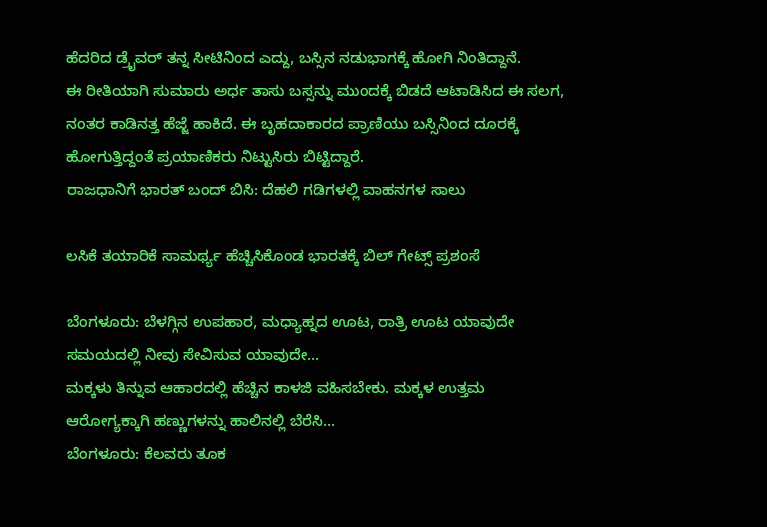ಹೆದರಿದ ಡ್ರೈವರ್ ತನ್ನ ಸೀಟಿನಿಂದ ಎದ್ದು, ಬಸ್ಸಿನ ನಡುಭಾಗಕ್ಕೆ ಹೋಗಿ ನಿಂತಿದ್ದಾನೆ.
ಈ ರೀತಿಯಾಗಿ ಸುಮಾರು ಅರ್ಧ ತಾಸು ಬಸ್ಸನ್ನು ಮುಂದಕ್ಕೆ ಬಿಡದೆ ಆಟಾಡಿಸಿದ ಈ ಸಲಗ, ನಂತರ ಕಾಡಿನತ್ತ ಹೆಜ್ಜೆ ಹಾಕಿದೆ. ಈ ಬೃಹದಾಕಾರದ ಪ್ರಾಣಿಯು ಬಸ್ಸಿನಿಂದ ದೂರಕ್ಕೆ ಹೋಗುತ್ತಿದ್ದಂತೆ ಪ್ರಯಾಣಿಕರು ನಿಟ್ಟುಸಿರು ಬಿಟ್ಟಿದ್ದಾರೆ.
ರಾಜಧಾನಿಗೆ ಭಾರತ್ ಬಂದ್ ಬಿಸಿ: ದೆಹಲಿ ಗಡಿಗಳಲ್ಲಿ ವಾಹನಗಳ ಸಾಲು

ಲಸಿಕೆ ತಯಾರಿಕೆ ಸಾಮರ್ಥ್ಯ ಹೆಚ್ಚಿಸಿಕೊಂಡ ಭಾರತಕ್ಕೆ ಬಿಲ್ ಗೇಟ್ಸ್ ಪ್ರಶಂಸೆ

ಬೆಂಗಳೂರು: ಬೆಳಗ್ಗಿನ ಉಪಹಾರ, ಮಧ್ಯಾಹ್ನದ ಊಟ, ರಾತ್ರಿ ಊಟ ಯಾವುದೇ ಸಮಯದಲ್ಲಿ ನೀವು ಸೇವಿಸುವ ಯಾವುದೇ…
ಮಕ್ಕಳು ತಿನ್ನುವ ಆಹಾರದಲ್ಲಿ ಹೆಚ್ಚಿನ ಕಾಳಜಿ ವಹಿಸಬೇಕು. ಮಕ್ಕಳ ಉತ್ತಮ ಆರೋಗ್ಯಕ್ಕಾಗಿ ಹಣ್ಣುಗಳನ್ನು ಹಾಲಿನಲ್ಲಿ ಬೆರೆಸಿ…
ಬೆಂಗಳೂರು: ಕೆಲವರು ತೂಕ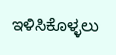ಇಳಿಸಿಕೊಳ್ಳಲು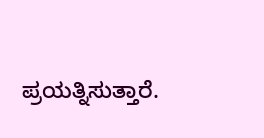ಪ್ರಯತ್ನಿಸುತ್ತಾರೆ.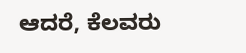ಆದರೆ, ಕೆಲವರು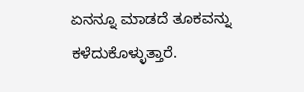ಏನನ್ನೂ ಮಾಡದೆ ತೂಕವನ್ನು ಕಳೆದುಕೊಳ್ಳುತ್ತಾರೆ.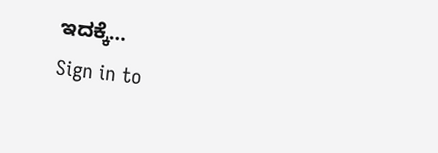ಇದಕ್ಕೆ…
Sign in to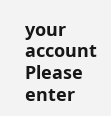your account
Please enter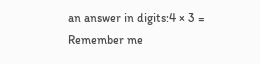an answer in digits:4 × 3 =
Remember me